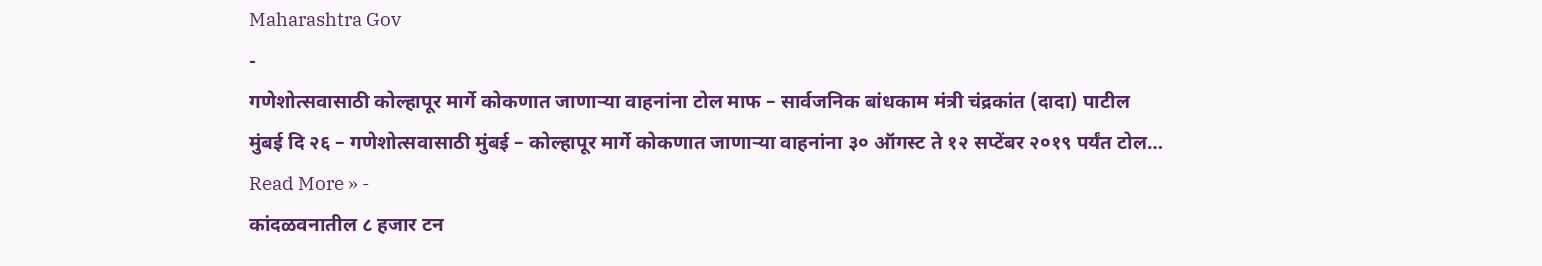Maharashtra Gov
-
गणेशोत्सवासाठी कोल्हापूर मार्गे कोकणात जाणाऱ्या वाहनांना टोल माफ – सार्वजनिक बांधकाम मंत्री चंद्रकांत (दादा) पाटील
मुंबई दि २६ – गणेशोत्सवासाठी मुंबई – कोल्हापूर मार्गे कोकणात जाणाऱ्या वाहनांना ३० ऑगस्ट ते १२ सप्टेंबर २०१९ पर्यंत टोल…
Read More » -
कांदळवनातील ८ हजार टन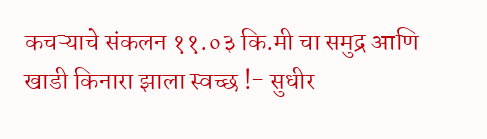कचऱ्याचे संकलन ११.०३ कि.मी चा समुद्र आणि खाडी किनारा झाला स्वच्छ !- सुधीर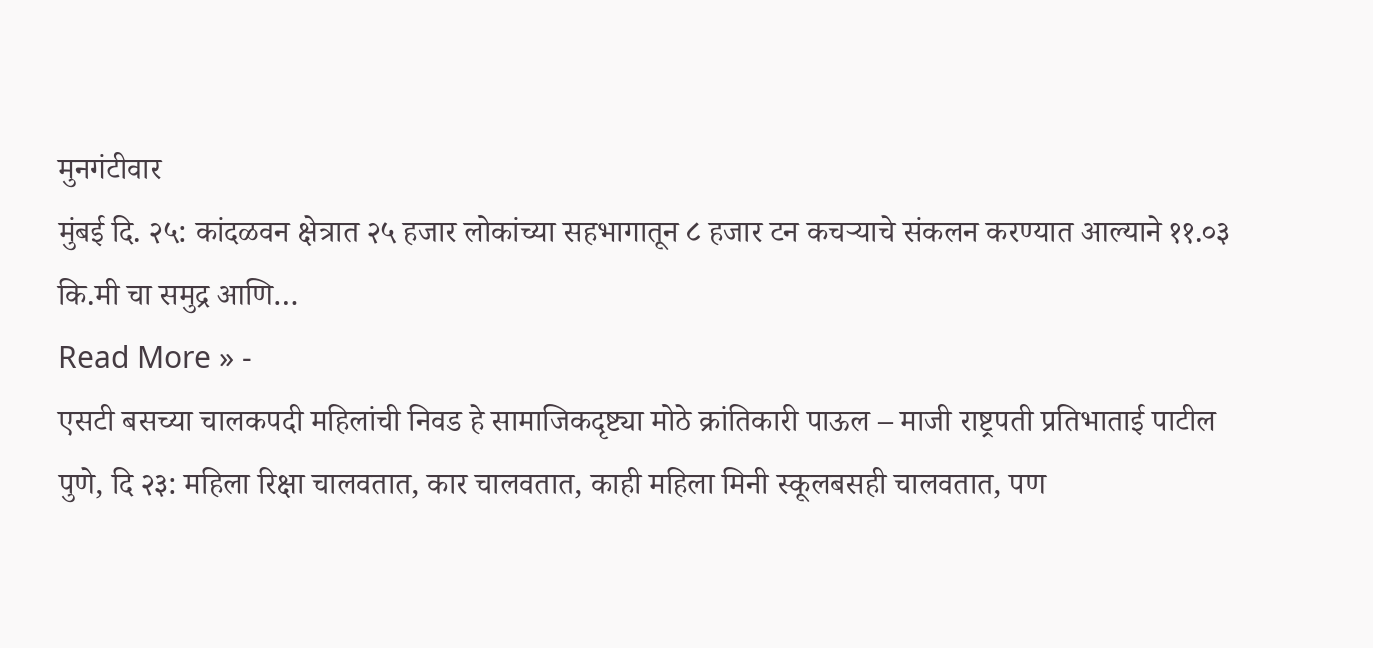मुनगंटीवार
मुंबई दि. २५: कांदळवन क्षेत्रात २५ हजार लोकांच्या सहभागातून ८ हजार टन कचऱ्याचे संकलन करण्यात आल्याने ११.०३ कि.मी चा समुद्र आणि…
Read More » -
एसटी बसच्या चालकपदी महिलांची निवड हे सामाजिकदृष्ट्या मोठे क्रांतिकारी पाऊल – माजी राष्ट्रपती प्रतिभाताई पाटील
पुणे, दि २३: महिला रिक्षा चालवतात, कार चालवतात, काही महिला मिनी स्कूलबसही चालवतात, पण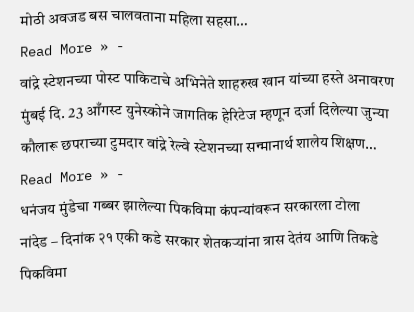मोठी अवजड बस चालवताना महिला सहसा…
Read More » -
वांद्रे स्टेशनच्या पोस्ट पाकिटाचे अभिनेते शाहरुख खान यांच्या हस्ते अनावरण
मुंबई दि. 23 आँगस्ट युनेस्कोने जागतिक हेरिटेज म्हणून दर्जा दिलेल्या जुन्या कौलारू छपराच्या टुमदार वांद्रे रेल्वे स्टेशनच्या सन्मानार्थ शालेय शिक्षण…
Read More » -
धनंजय मुंडेचा गब्बर झालेल्या पिकविमा कंपन्यांवरून सरकारला टोला
नांदेड – दिनांक २१ एकी कडे सरकार शेतकऱ्यांना त्रास देतंय आणि तिकडे पिकविमा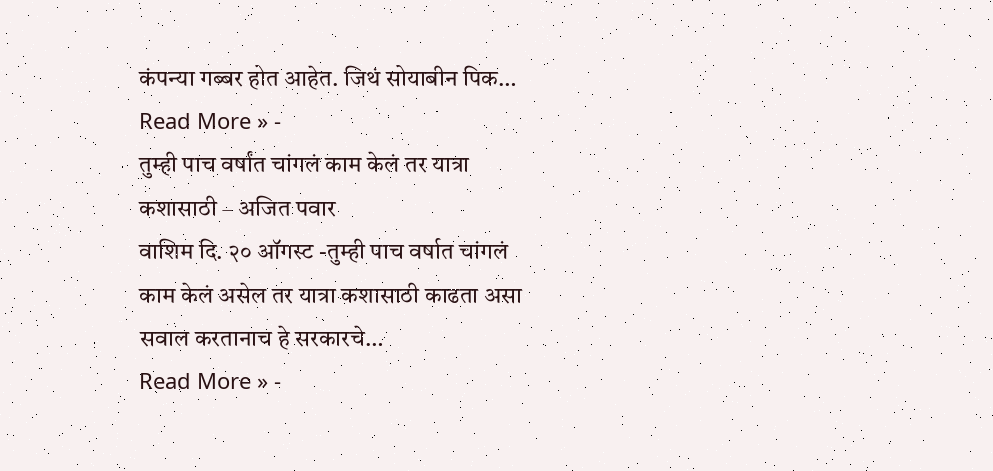कंपन्या गब्बर होत आहेत. जिथं सोयाबीन पिक…
Read More » -
तुम्ही पाच वर्षांत चांगलं काम केलं तर यात्रा कशासाठी – अजित पवार
वाशिम दि. २० ऑगस्ट -तुम्ही पाच वर्षात चांगलं काम केलं असेल तर यात्रा कशासाठी काढता असा सवाल करतानाच हे सरकारचे…
Read More » -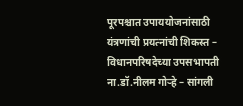पूरपश्चात उपाययोजनांसाठी यंत्रणांची प्रयत्नांची शिकस्त – विधानपरिषदेच्या उपसभापती ना.डॉ.नीलम गोऱ्हे – सांगली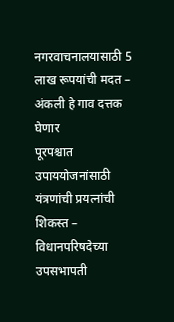नगरवाचनालयासाठी 5 लाख रूपयांची मदत – अंकली हे गाव दत्तक घेणार
पूरपश्चात उपाययोजनांसाठी यंत्रणांची प्रयत्नांची शिकस्त – विधानपरिषदेच्या उपसभापती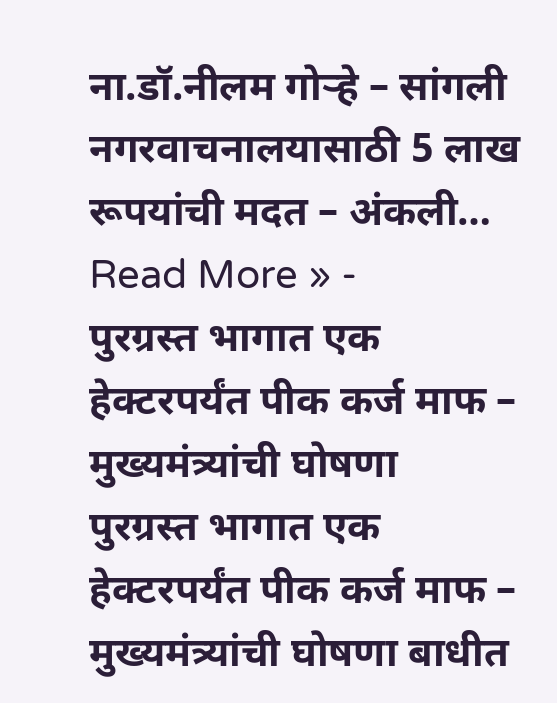ना.डॉ.नीलम गोऱ्हे – सांगली नगरवाचनालयासाठी 5 लाख रूपयांची मदत – अंकली…
Read More » -
पुरग्रस्त भागात एक हेक्टरपर्यंत पीक कर्ज माफ – मुख्यमंत्र्यांची घोषणा
पुरग्रस्त भागात एक हेक्टरपर्यंत पीक कर्ज माफ – मुख्यमंत्र्यांची घोषणा बाधीत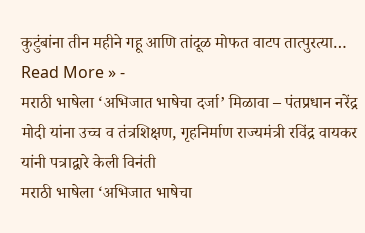कुटुंबांना तीन महीने गहू आणि तांदूळ मोफत वाटप तात्पुरत्या…
Read More » -
मराठी भाषेला ‘अभिजात भाषेचा दर्जा’ मिळावा – पंतप्रधान नरेंद्र मोदी यांना उच्च व तंत्रशिक्षण, गृहनिर्माण राज्यमंत्री रविंद्र वायकर यांनी पत्राद्वारे केली विनंती
मराठी भाषेला ‘अभिजात भाषेचा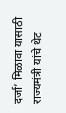दर्जा’ मिळावा यासाठी राज्यमंत्री यांचे थेट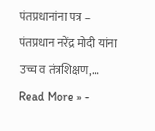पंतप्रधानांना पत्र – पंतप्रधान नरेंद्र मोदी यांना उच्च व तंत्रशिक्षण,…
Read More » -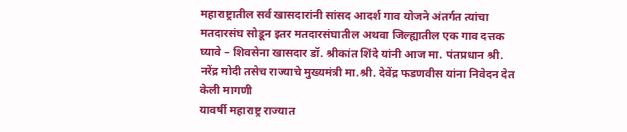महाराष्ट्रातील सर्व खासदारांनी सांसद आदर्श गाव योजने अंतर्गत त्यांचा मतदारसंघ सोडून इतर मतदारसंघातील अथवा जिल्ह्यातील एक गाव दत्तक घ्यावे – शिवसेना खासदार डॉ. श्रीकांत शिंदे यांनी आज मा. पंतप्रधान श्री. नरेंद्र मोदी तसेच राज्याचे मुख्यमंत्री मा.श्री. देवेंद्र फडणवीस यांना निवेदन देत केली मागणी
यावर्षी महाराष्ट्र राज्यात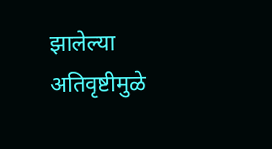झालेल्या अतिवृष्टीमुळे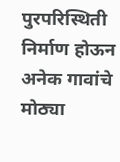पुरपरिस्थिती निर्माण होऊन अनेक गावांचे मोठ्या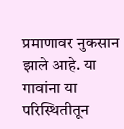प्रमाणावर नुकसान झाले आहे. या गावांना या परिस्थितीतून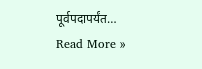पूर्वपदापर्यंत…
Read More »